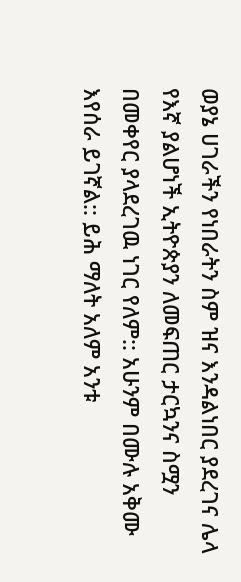ወያኔ ሀገራችን የነበራትን ስም ዝና እንዳልነበር ያደረገና ሌላ የእኛ ያልሆነች ኢትዮጵያን ለመፍጠር ታርኳንና ስሟን በመቀየር ያላደረገዉ ነገር የለም:: አሁንም በሙሉ አቅሙ እየሰራ ይገኛል:: ይሕ ማለት አለም አንቱ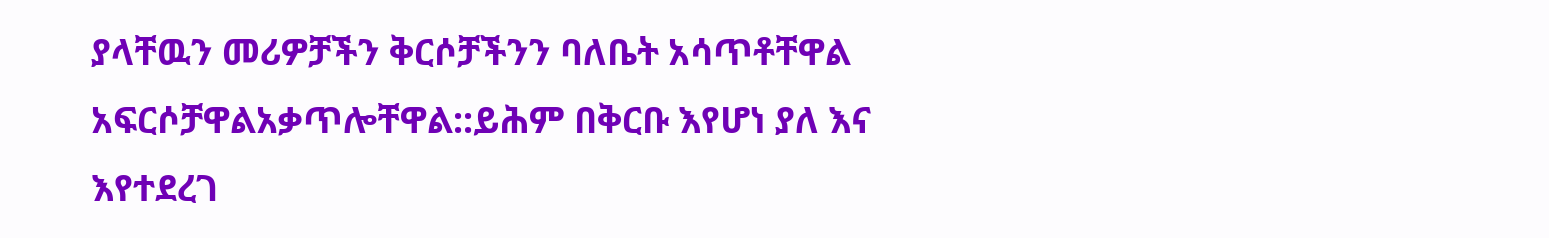ያላቸዉን መሪዎቻችን ቅርሶቻችንን ባለቤት አሳጥቶቸዋል አፍርሶቻዋልአቃጥሎቸዋል::ይሕም በቅርቡ እየሆነ ያለ እና እየተደረገ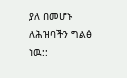ያለ በመሆኑ ለሕዝባችን ግልፅ ነዉ::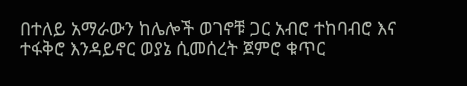በተለይ አማራውን ከሌሎች ወገኖቹ ጋር አብሮ ተከባብሮ እና ተፋቅሮ እንዳይኖር ወያኔ ሲመሰረት ጀምሮ ቁጥር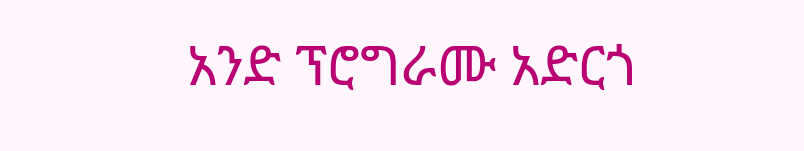አንድ ፕሮግራሙ አድርጎ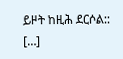ይዞት ከዚሕ ደርሶል:: […]